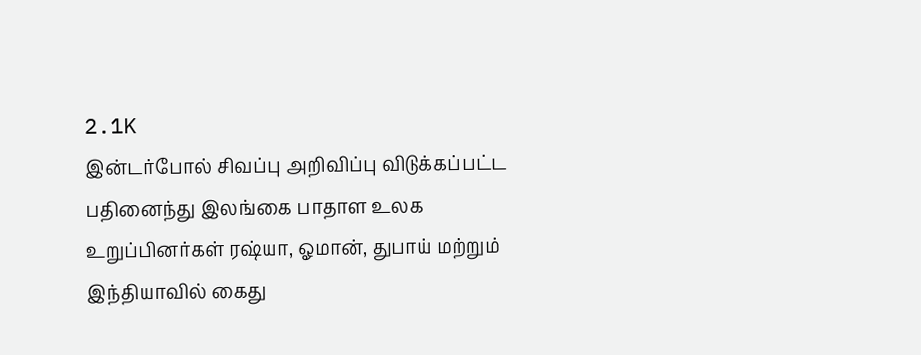2.1K
இன்டர்போல் சிவப்பு அறிவிப்பு விடுக்கப்பட்ட பதினைந்து இலங்கை பாதாள உலக உறுப்பினர்கள் ரஷ்யா, ஓமான், துபாய் மற்றும் இந்தியாவில் கைது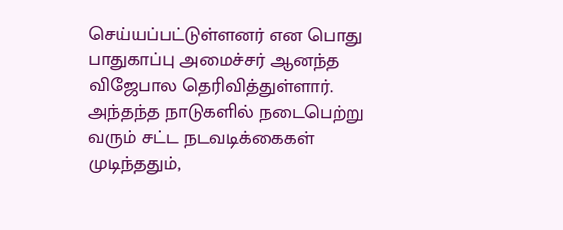செய்யப்பட்டுள்ளனர் என பொது பாதுகாப்பு அமைச்சர் ஆனந்த விஜேபால தெரிவித்துள்ளார்.
அந்தந்த நாடுகளில் நடைபெற்று வரும் சட்ட நடவடிக்கைகள் முடிந்ததும்,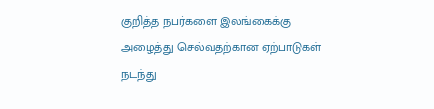குறித்த நபர்களை இலங்கைக்கு அழைத்து செல்வதற்கான ஏற்பாடுகள் நடந்து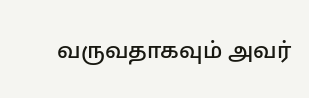வருவதாகவும் அவர்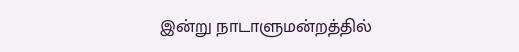இன்று நாடாளுமன்றத்தில்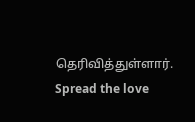தெரிவித்துள்ளார்.
Spread the love